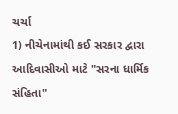ચર્ચા
1) નીચેનામાંથી કઈ સરકાર દ્વારા આદિવાસીઓ માટે "સરના ધાર્મિક સંહિતા"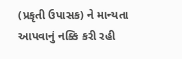(પ્રકૃતી ઉપાસક) ને માન્યતા આપવાનું નક્કિ કરી રહી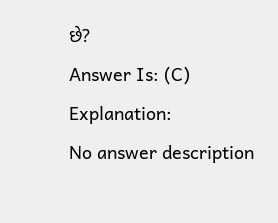છે?
Answer Is: (C)
Explanation:
No answer description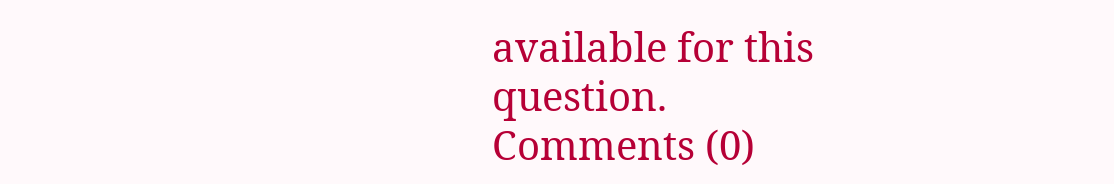available for this question.
Comments (0)